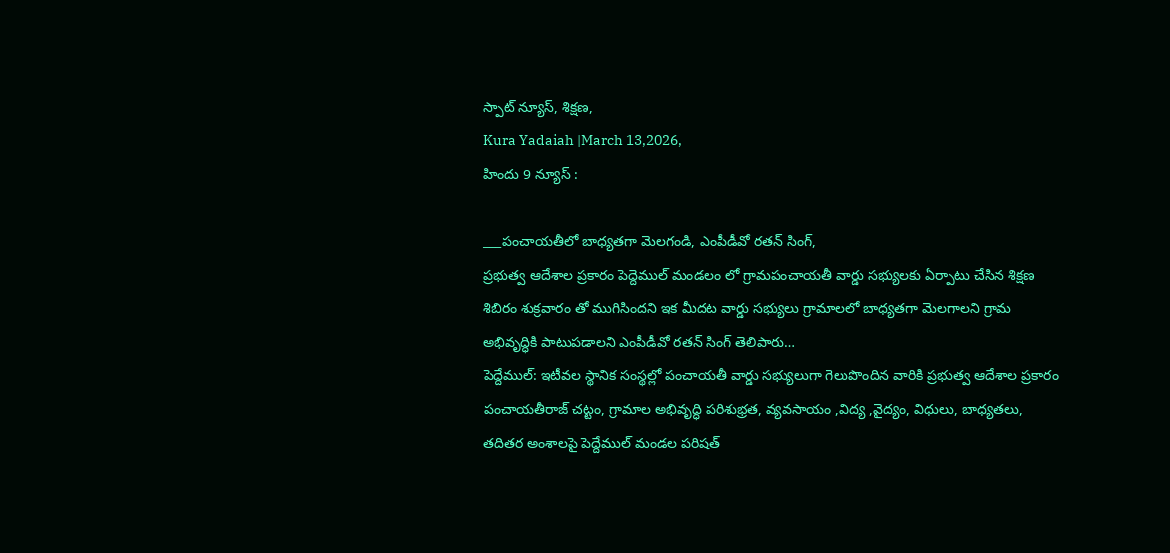స్పాట్ న్యూస్, శిక్షణ,
Kura Yadaiah |March 13,2026,
హిందు 9 న్యూస్ :

___పంచాయతీలో బాధ్యతగా మెలగండి, ఎంపీడీవో రతన్ సింగ్,
ప్రభుత్వ ఆదేశాల ప్రకారం పెద్దెముల్ మండలం లో గ్రామపంచాయతీ వార్డు సభ్యులకు ఏర్పాటు చేసిన శిక్షణ శిబిరం శుక్రవారం తో ముగిసిందని ఇక మీదట వార్డు సభ్యులు గ్రామాలలో బాధ్యతగా మెలగాలని గ్రామ అభివృద్ధికి పాటుపడాలని ఎంపీడీవో రతన్ సింగ్ తెలిపారు…
పెద్దేముల్: ఇటీవల స్థానిక సంస్థల్లో పంచాయతీ వార్డు సభ్యులుగా గెలుపొందిన వారికి ప్రభుత్వ ఆదేశాల ప్రకారం పంచాయతీరాజ్ చట్టం, గ్రామాల అభివృద్ధి పరిశుభ్రత, వ్యవసాయం ,విద్య ,వైద్యం, విధులు, బాధ్యతలు, తదితర అంశాలపై పెద్దేముల్ మండల పరిషత్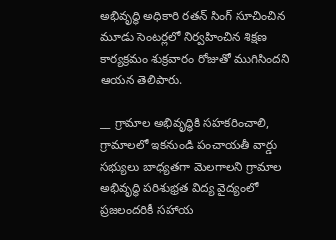అభివృద్ధి అధికారి రతన్ సింగ్ సూచించిన మూడు సెంటర్లలో నిర్వహించిన శిక్షణ కార్యక్రమం శుక్రవారం రోజుతో ముగిసిందని ఆయన తెలిపారు.

__ గ్రామాల అభివృద్ధికి సహకరించాలి,
గ్రామాలలో ఇకనుండి పంచాయతీ వార్డు సభ్యులు బాధ్యతగా మెలగాలని గ్రామాల అభివృద్ధి పరిశుభ్రత విద్య వైద్యంలో ప్రజలందరికీ సహాయ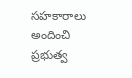సహకారాలు అందించి ప్రభుత్వ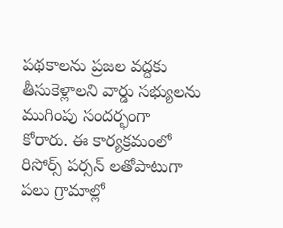పథకాలను ప్రజల వద్దకు తీసుకెళ్లాలని వార్డు సభ్యులను ముగింపు సందర్భంగా కోరారు. ఈ కార్యక్రమంలో రిసోర్స్ పర్సన్ లతోపాటుగా పలు గ్రామాల్లో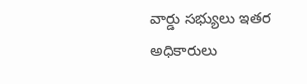వార్డు సభ్యులు ఇతర అధికారులు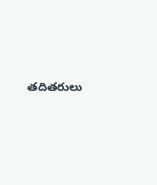తదితరులు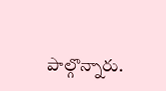పాల్గొన్నారు.